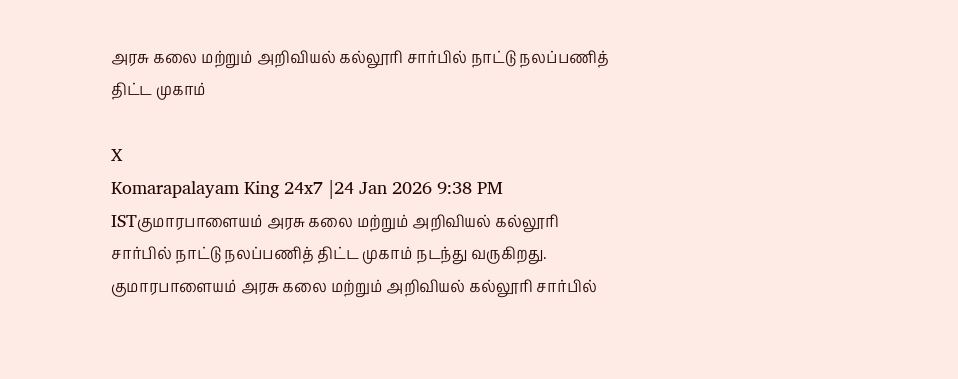அரசு கலை மற்றும் அறிவியல் கல்லூரி சார்பில் நாட்டு நலப்பணித் திட்ட முகாம்

X
Komarapalayam King 24x7 |24 Jan 2026 9:38 PM ISTகுமாரபாளையம் அரசு கலை மற்றும் அறிவியல் கல்லூரி சார்பில் நாட்டு நலப்பணித் திட்ட முகாம் நடந்து வருகிறது.
குமாரபாளையம் அரசு கலை மற்றும் அறிவியல் கல்லூரி சார்பில்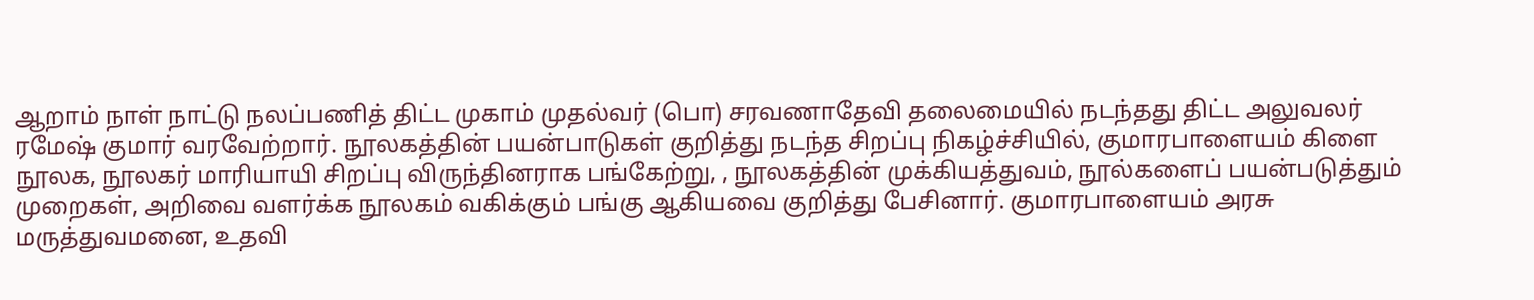ஆறாம் நாள் நாட்டு நலப்பணித் திட்ட முகாம் முதல்வர் (பொ) சரவணாதேவி தலைமையில் நடந்தது திட்ட அலுவலர் ரமேஷ் குமார் வரவேற்றார். நூலகத்தின் பயன்பாடுகள் குறித்து நடந்த சிறப்பு நிகழ்ச்சியில், குமாரபாளையம் கிளை நூலக, நூலகர் மாரியாயி சிறப்பு விருந்தினராக பங்கேற்று, , நூலகத்தின் முக்கியத்துவம், நூல்களைப் பயன்படுத்தும் முறைகள், அறிவை வளர்க்க நூலகம் வகிக்கும் பங்கு ஆகியவை குறித்து பேசினார். குமாரபாளையம் அரசு மருத்துவமனை, உதவி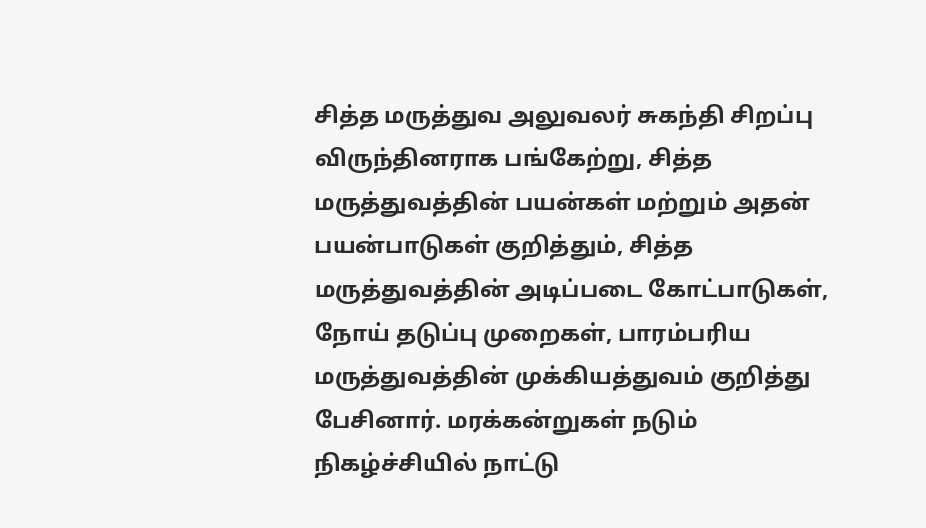சித்த மருத்துவ அலுவலர் சுகந்தி சிறப்பு விருந்தினராக பங்கேற்று, சித்த மருத்துவத்தின் பயன்கள் மற்றும் அதன் பயன்பாடுகள் குறித்தும், சித்த மருத்துவத்தின் அடிப்படை கோட்பாடுகள், நோய் தடுப்பு முறைகள், பாரம்பரிய மருத்துவத்தின் முக்கியத்துவம் குறித்து பேசினார். மரக்கன்றுகள் நடும் நிகழ்ச்சியில் நாட்டு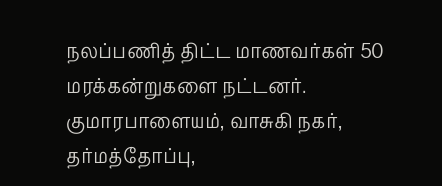நலப்பணித் திட்ட மாணவர்கள் 50 மரக்கன்றுகளை நட்டனர். குமாரபாளையம், வாசுகி நகர், தர்மத்தோப்பு,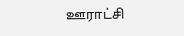ஊராட்சி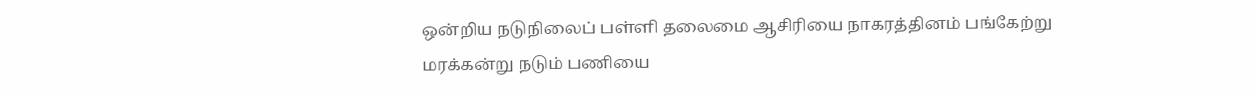ஒன்றிய நடுநிலைப் பள்ளி தலைமை ஆசிரியை நாகரத்தினம் பங்கேற்று மரக்கன்று நடும் பணியை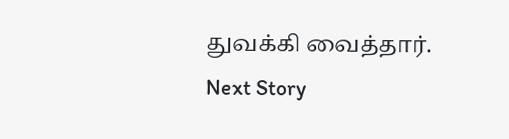துவக்கி வைத்தார்.
Next Story